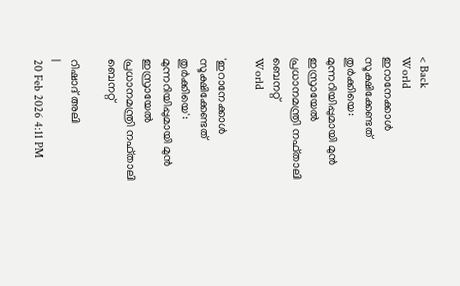< Back
World
ഇറാനേക്കാൾ സൂക്ഷിക്കേണ്ടത് തുർക്കിയെ: മുന്നറിയിപ്പുമായി മുൻ ഇസ്രായേൽ പ്രധാനമന്ത്രി നഫ്താലി ബെനറ്റ്
World

'ഇറാനേക്കാൾ സൂക്ഷിക്കേണ്ടത് തുർക്കിയെ': മുന്നറിയിപ്പുമായി മുൻ ഇസ്രായേൽ പ്രധാനമന്ത്രി നഫ്താലി ബെനറ്റ്

റിഷാദ് അലി
|
20 Feb 2026 4:11 PM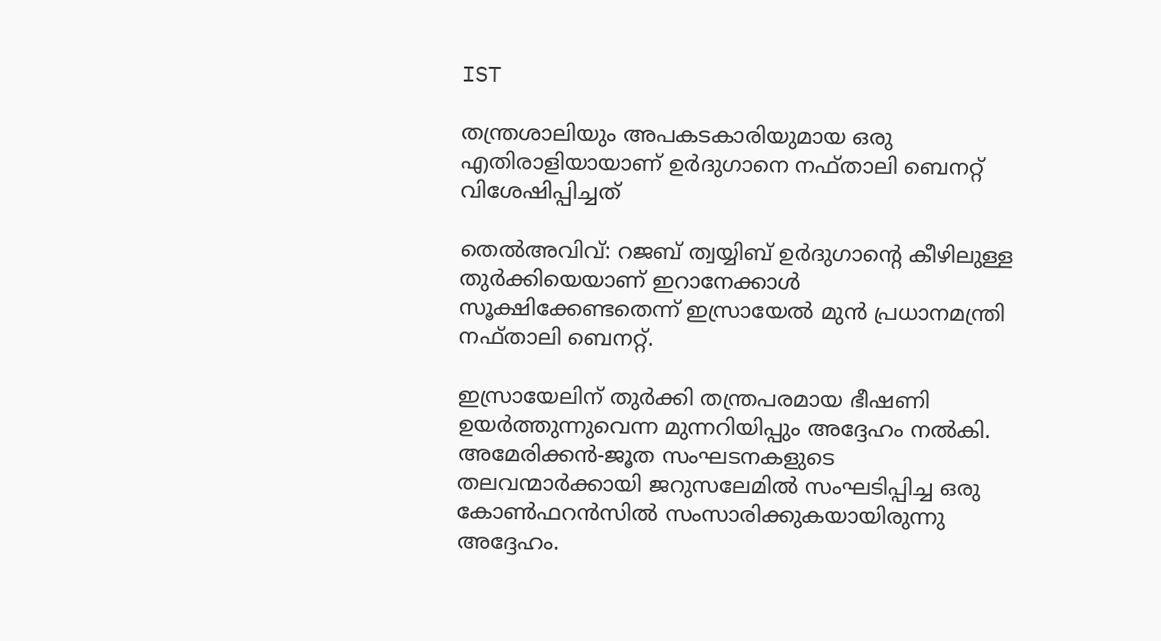IST

തന്ത്രശാലിയും അപകടകാരിയുമായ ഒരു എതിരാളിയായാണ് ഉർദുഗാനെ നഫ്താലി ബെനറ്റ് വിശേഷിപ്പിച്ചത്

തെല്‍അവിവ്: റജബ് ത്വയ്യിബ് ഉര്‍ദുഗാന്റെ കീഴിലുള്ള തുർക്കിയെയാണ് ഇറാനേക്കാള്‍ സൂക്ഷിക്കേണ്ടതെന്ന് ഇസ്രായേൽ മുൻ പ്രധാനമന്ത്രി നഫ്താലി ബെനറ്റ്.

ഇസ്രായേലിന് തുര്‍ക്കി തന്ത്രപരമായ ഭീഷണി ഉയർത്തുന്നുവെന്ന മുന്നറിയിപ്പും അദ്ദേഹം നല്‍കി. അമേരിക്കൻ-ജൂത സംഘടനകളുടെ തലവന്മാർക്കായി ജറുസലേമിൽ സംഘടിപ്പിച്ച ഒരു കോൺഫറൻസിൽ സംസാരിക്കുകയായിരുന്നു അദ്ദേഹം.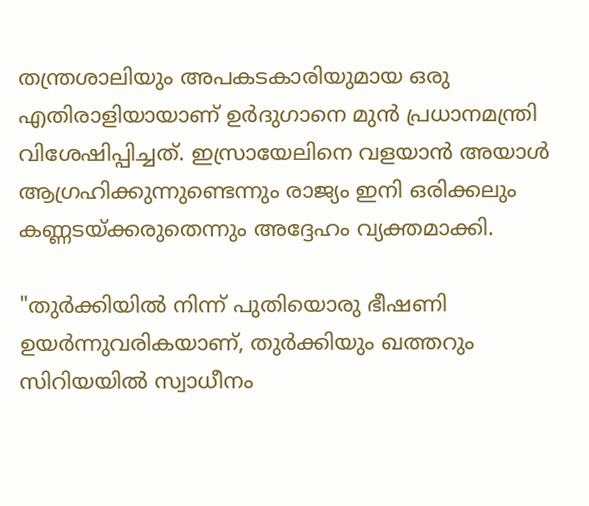തന്ത്രശാലിയും അപകടകാരിയുമായ ഒരു എതിരാളിയായാണ് ഉര്‍ദുഗാനെ മുന്‍ പ്രധാനമന്ത്രി വിശേഷിപ്പിച്ചത്. ഇസ്രായേലിനെ വളയാൻ അയാള്‍ ആഗ്രഹിക്കുന്നുണ്ടെന്നും രാജ്യം ഇനി ഒരിക്കലും കണ്ണടയ്ക്കരുതെന്നും അദ്ദേഹം വ്യക്തമാക്കി.

"തുർക്കിയിൽ നിന്ന് പുതിയൊരു ഭീഷണി ഉയർന്നുവരികയാണ്, തുർക്കിയും ഖത്തറും സിറിയയിൽ സ്വാധീനം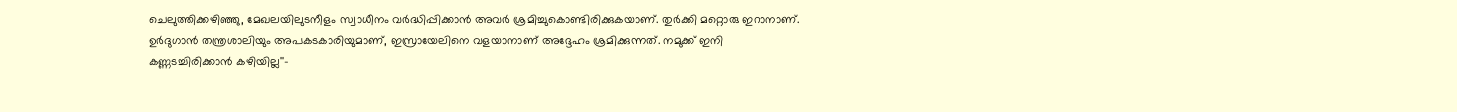ചെലുത്തിക്കഴിഞ്ഞു, മേഖലയിലുടനീളം സ്വാധീനം വർദ്ധിപ്പിക്കാൻ അവർ ശ്രമിച്ചുകൊണ്ടിരിക്കുകയാണ്. തുർക്കി മറ്റൊരു ഇറാനാണ്. ഉർദുഗാന്‍ തന്ത്രശാലിയും അപകടകാരിയുമാണ്, ഇസ്രായേലിനെ വളയാനാണ് അദ്ദേഹം ശ്രമിക്കുന്നത്. നമുക്ക് ഇനി കണ്ണടച്ചിരിക്കാൻ കഴിയില്ല''-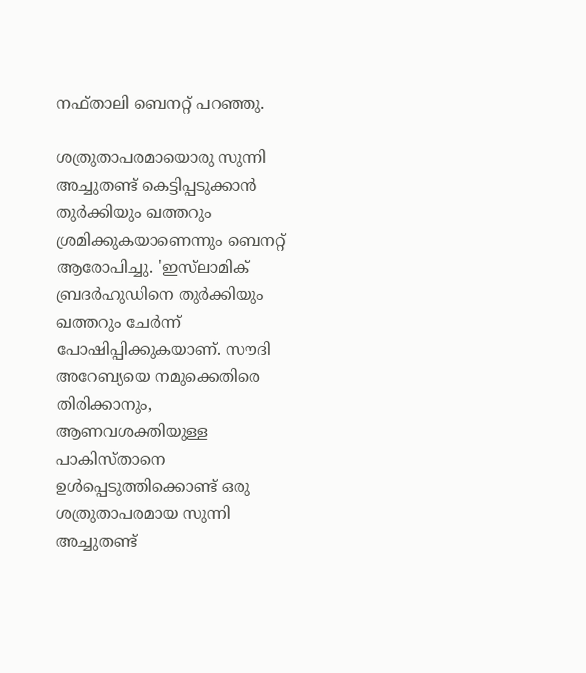നഫ്താലി ബെനറ്റ് പറഞ്ഞു.

ശത്രുതാപരമായൊരു സുന്നി അച്ചുതണ്ട് കെട്ടിപ്പടുക്കാൻ തുര്‍ക്കിയും ഖത്തറും ശ്രമിക്കുകയാണെന്നും ബെനറ്റ് ആരോപിച്ചു. 'ഇസ്‌ലാമിക് ബ്രദർഹുഡിനെ തുർക്കിയും ഖത്തറും ചേർന്ന് പോഷിപ്പിക്കുകയാണ്. സൗദി അറേബ്യയെ നമുക്കെതിരെ തിരിക്കാനും, ആണവശക്തിയുള്ള പാകിസ്താനെ ഉൾപ്പെടുത്തിക്കൊണ്ട് ഒരു ശത്രുതാപരമായ സുന്നി അച്ചുതണ്ട്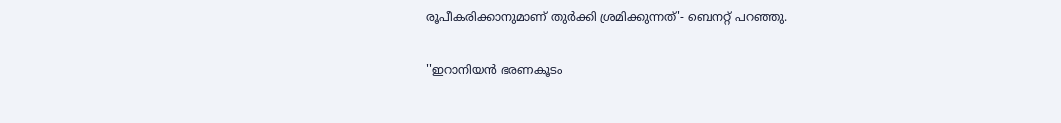രൂപീകരിക്കാനുമാണ് തുര്‍ക്കി ശ്രമിക്കുന്നത്'- ബെനറ്റ് പറഞ്ഞു.

''ഇറാനിയൻ ഭരണകൂടം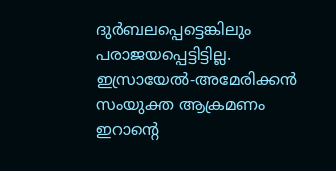ദുർബലപ്പെട്ടെങ്കിലും പരാജയപ്പെട്ടിട്ടില്ല. ഇസ്രായേൽ-അമേരിക്കൻ സംയുക്ത ആക്രമണം ഇറാന്റെ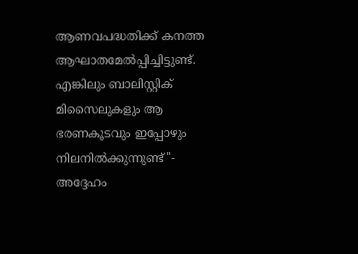ആണവപദ്ധതിക്ക് കനത്ത ആഘാതമേൽപ്പിച്ചിട്ടുണ്ട്. എങ്കിലും ബാലിസ്റ്റിക് മിസൈലുകളും ആ ഭരണകൂടവും ഇപ്പോഴും നിലനിൽക്കുന്നുണ്ട്''- അദ്ദേഹം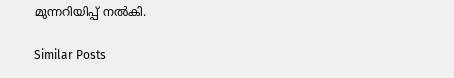മുന്നറിയിപ്പ് നൽകി.

Similar Posts